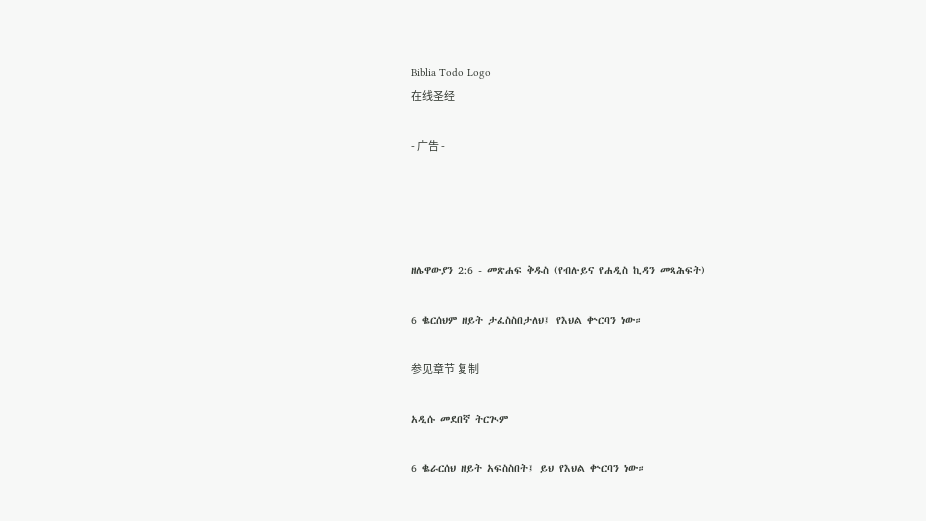Biblia Todo Logo
在线圣经

- 广告 -




ዘሌዋውያን 2:6 - መጽሐፍ ቅዱስ (የብሉይና የሐዲስ ኪዳን መጻሕፍት)

6 ቈርሰህም ዘይት ታፈስስበታለህ፤ የእህል ቍርባን ነው።

参见章节 复制

አዲሱ መደበኛ ትርጒም

6 ቈራርሰህ ዘይት አፍስስበት፤ ይህ የእህል ቍርባን ነው።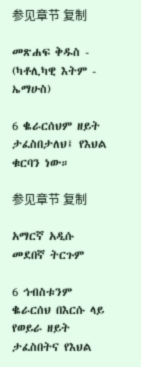参见章节 复制

መጽሐፍ ቅዱስ - (ካቶሊካዊ እትም - ኤማሁስ)

6 ቈራርሰህም ዘይት ታፈስበታለህ፤ የእህል ቁርባን ነው።

参见章节 复制

አማርኛ አዲሱ መደበኛ ትርጉም

6 ኅብስቱንም ቈራርሰህ በእርሱ ላይ የወይራ ዘይት ታፈስበትና የእህል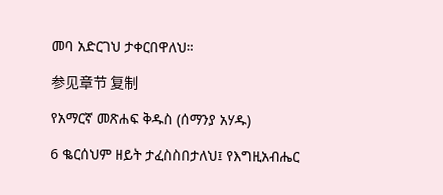መባ አድርገህ ታቀርበዋለህ።

参见章节 复制

የአማርኛ መጽሐፍ ቅዱስ (ሰማንያ አሃዱ)

6 ቈርሰህም ዘይት ታፈስስበታለህ፤ የእግዚአብሔር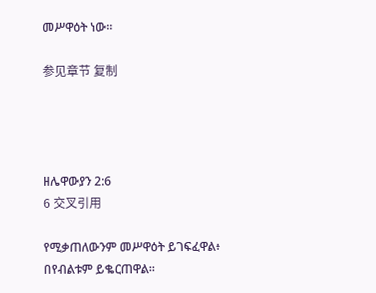መሥዋዕት ነው።

参见章节 复制




ዘሌዋውያን 2:6
6 交叉引用

የሚቃጠለውንም መሥዋዕት ይገፍፈዋል፥ በየብልቱም ይቈርጠዋል።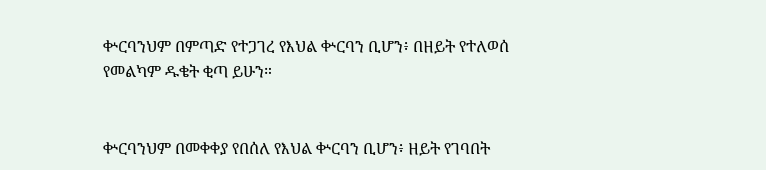ቍርባንህም በምጣድ የተጋገረ የእህል ቍርባን ቢሆን፥ በዘይት የተለወሰ የመልካም ዱቄት ቂጣ ይሁን።


ቍርባንህም በመቀቀያ የበሰለ የእህል ቍርባን ቢሆን፥ ዘይት የገባበት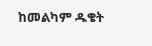ከመልካም ዱቄት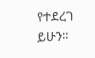የተደረገ ይሁን።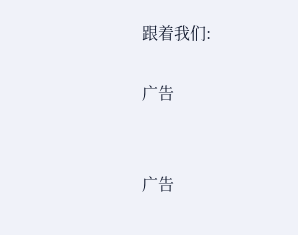跟着我们:

广告


广告